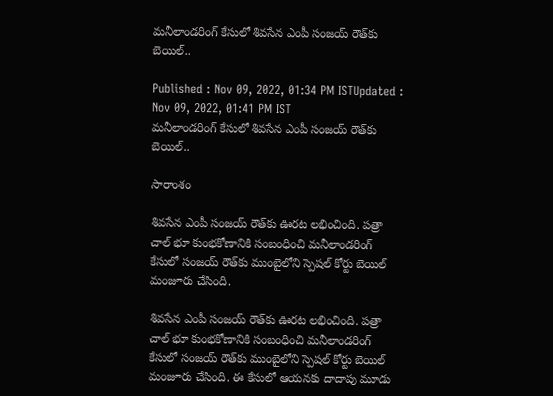మనీలాండరింగ్ కేసులో శివసేన ఎంపీ సంజయ్ రౌత్‌కు బెయిల్..

Published : Nov 09, 2022, 01:34 PM ISTUpdated : Nov 09, 2022, 01:41 PM IST
మనీలాండరింగ్ కేసులో శివసేన ఎంపీ సంజయ్ రౌత్‌కు బెయిల్..

సారాంశం

శివసేన ఎంపీ సంజయ్ రౌత్‌‌కు ఊరట లభించింది. పత్రా చాల్ భూ కుంభకోణానికి సంబంధించి మనీలాండరింగ్ కేసులో సంజయ్ రౌత్‌కు ముంబైలోని స్పెషల్ కోర్టు బెయిల్ మంజూరు చేసింది.

శివసేన ఎంపీ సంజయ్ రౌత్‌‌కు ఊరట లభించింది. పత్రా చాల్ భూ కుంభకోణానికి సంబంధించి మనీలాండరింగ్ కేసులో సంజయ్ రౌత్‌కు ముంబైలోని స్పెషల్ కోర్టు బెయిల్ మంజూరు చేసింది. ఈ కేసులో ఆయనకు దాదాపు మూడు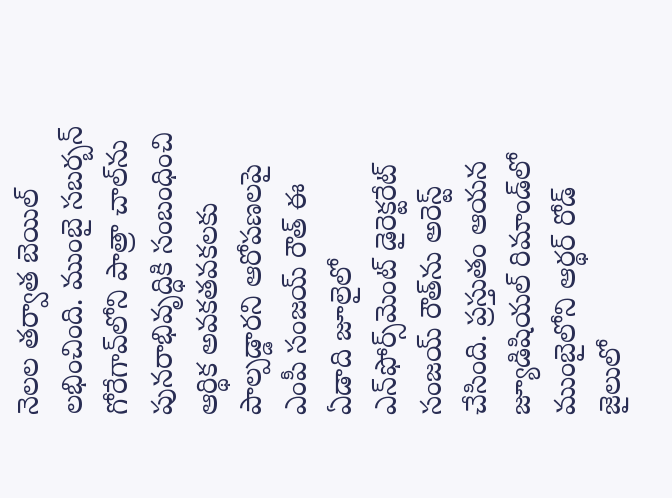నెలల తర్వాత బెయిల్ లభించింది. ముంబై సబర్బన్ గోరేగావ్‌లోని పాత్రా చాల్‌ను పునరాభివృద్ధికి సంబంధించి ఆర్థిక అవకతవకలకు పాల్పడ్డారని ఆరోపణలపై ఎంపీ సంజయ్ రౌత్‌ ఈ ఏడాది జూలైలో ఎన్‌ఫోర్స్‌మెంట్ డైరెక్టరేట్ సంజయ్ రౌత్‌ను అరెస్ట్ చేసింది. ప్రస్తుతం ఆయన జ్యూడిషియల్ రిమాండ్‌లో ముంబైలోని ఆర్థర్ రోడ్ జైలులో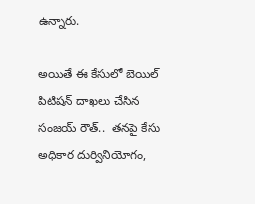ఉన్నారు.

అయితే ఈ కేసులో బెయిల్ పిటిషన్ దాఖలు చేసిన సంజయ్ రౌత్..  తనపై కేసు అధికార దుర్వినియోగం,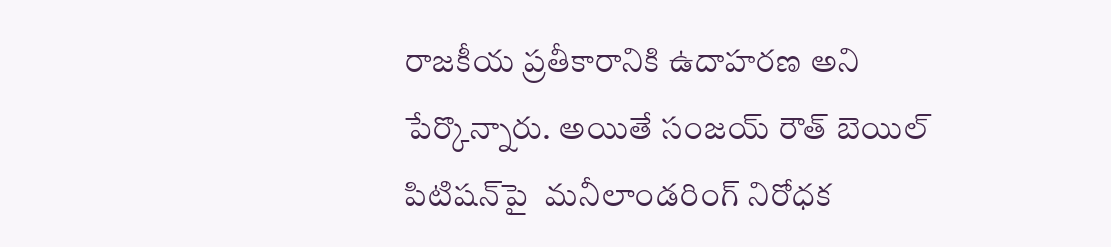రాజకీయ ప్రతీకారానికి ఉదాహరణ అని పేర్కొన్నారు. అయితే సంజయ్ రౌత్ బెయిల్ పిటిషన్‌పై  మనీలాండరింగ్ నిరోధక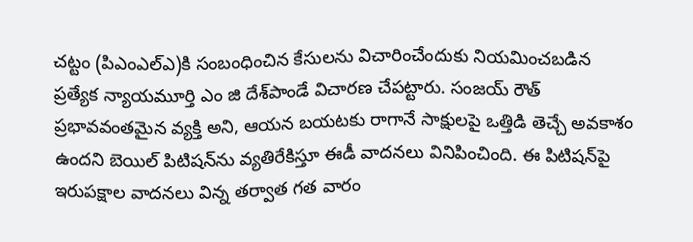చట్టం (పిఎంఎల్‌ఎ)కి సంబంధించిన కేసులను విచారించేందుకు నియమించబడిన ప్రత్యేక న్యాయమూర్తి ఎం జి దేశ్‌పాండే విచారణ చేపట్టారు. సంజయ్ రౌత్ ప్రభావవంతమైన వ్యక్తి అని, ఆయన బయటకు రాగానే సాక్షులపై ఒత్తిడి తెచ్చే అవకాశం ఉందని బెయిల్ పిటిషన్‌ను వ్యతిరేకిస్తూ ఈడీ వాదనలు వినిపించింది. ఈ పిటిషన్‌పై ఇరుపక్షాల వాదనలు విన్న తర్వాత గత వారం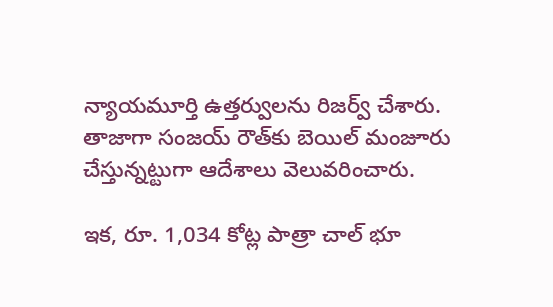న్యాయమూర్తి ఉత్తర్వులను రిజర్వ్ చేశారు. తాజాగా సంజయ్ రౌత్‌కు బెయిల్ మంజూరు చేస్తున్నట్టుగా ఆదేశాలు వెలువరించారు.

ఇక, రూ. 1,034 కోట్ల పాత్రా చాల్‌ భూ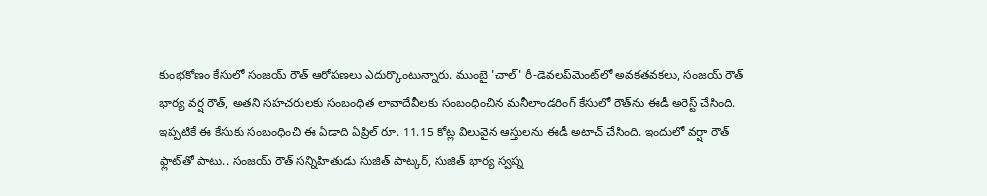కుంభకోణం కేసులో సంజయ్ రౌత్ ఆరోపణలు ఎదుర్కొంటున్నారు. ముంబై 'చాల్' రీ-డెవలప్‌మెంట్‌లో అవకతవకలు, సంజయ్ రౌత్ భార్య వర్ష రౌత్, అతని సహచరులకు సంబంధిత లావాదేవీలకు సంబంధించిన మనీలాండరింగ్ కేసులో రౌత్‌ను ఈడీ అరెస్ట్ చేసింది. ఇప్పటికే ఈ కేసుకు సంబంధించి ఈ ఏడాది ఏప్రిల్ రూ. 11.15 కోట్ల విలువైన ఆస్తులను ఈడీ అటాచ్ చేసింది. ఇందులో వర్షా రౌత్ ఫ్లాట్‌తో పాటు.. సంజయ్ రౌత్ సన్నిహితుడు సుజిత్ పాట్కర్, సుజిత్ భార్య స్వప్న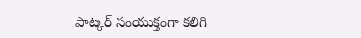పాట్కర్ సంయుక్తంగా కలిగి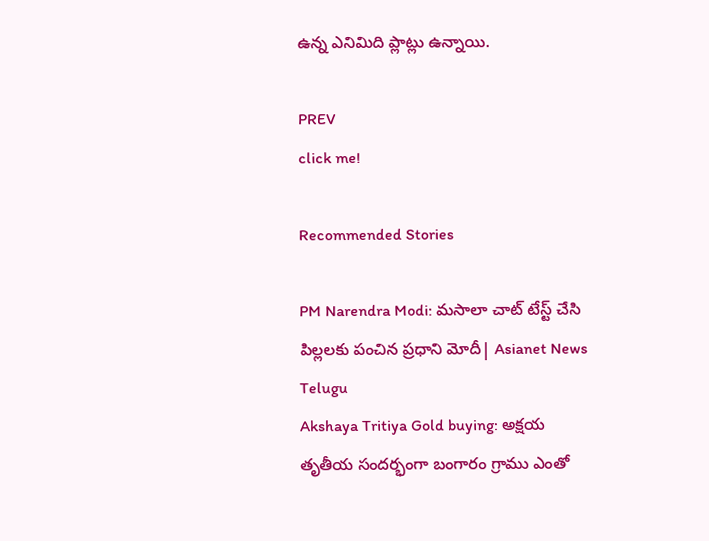ఉన్న ఎనిమిది ప్లాట్లు ఉన్నాయి.

PREV
click me!

Recommended Stories

PM Narendra Modi: మసాలా చాట్ టేస్ట్ చేసి పిల్లలకు పంచిన ప్రధాని మోదీ| Asianet News Telugu
Akshaya Tritiya Gold buying: అక్షయ తృతీయ సందర్భంగా బంగారం గ్రాము ఎంతో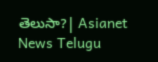తెలుసా?| Asianet News Telugu